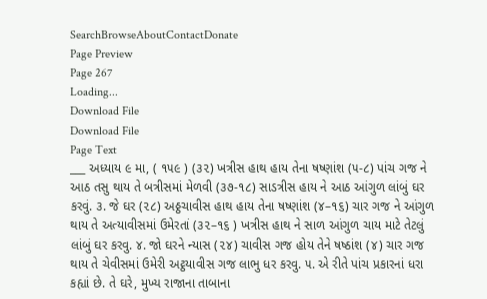SearchBrowseAboutContactDonate
Page Preview
Page 267
Loading...
Download File
Download File
Page Text
___ અધ્યાય ૯ મા, ( ૧૫૯ ) (૩૨) ખત્રીસ હાથ હાય તેના ષષ્ણાંશ (૫-૮) પાંચ ગજ ને આઠ તસુ થાય તે બત્રીસમાં મેળવી (૩૭-૧૮) સાડત્રીસ હાય ને આઠ આંગુળ લાંબું ઘર કરવું. ૩. જે ઘર (૨૮) અઠ્ઠચાવીસ હાથ હાય તેના ષષ્ણાંશ (૪–૧૬) ચાર ગજ ને આંગુળ થાય તે અત્યાવીસમાં ઉમેરતાં (૩૨–૧૬ ) ખત્રીસ હાથ ને સાળ આંગુળ ચાય માટે તેટલું લાંબું ઘર કરવુ. ૪. જો ઘરને ન્યાસ (૨૪) ચાવીસ ગજ હોય તેને ષષ્ઠાંશ (૪) ચાર ગજ થાય તે ચેવીસમાં ઉમેરી અટ્ઠયાવીસ ગજ લાભુ ધર કરવુ. ૫. એ રીતે પાંચ પ્રકારનાં ધરા કહ્યાં છે. તે ઘરે, મુખ્ય રાજાના તાબાના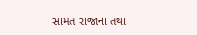સામત રાજાના તથા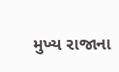મુખ્ય રાજાના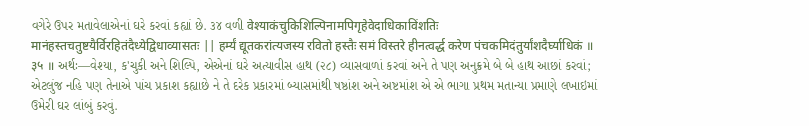વગેરે ઉપર મતાવેલાએનાં ઘરે કરવાં કહ્યાં છે. ૩૪ વળી वेश्याकंचुकिशिल्पिनामपिगृहेवेदाधिकाविंशतिः मानंहस्तचतुष्टयैर्विरहितंदैध्येद्विधाव्यासतः || हर्म्यं द्यूतकरांत्यजस्य रवितो हस्तैः समं विस्तरे हीनत्वर्द्ध करेण पंचकमिदंतुर्यांशदैर्घ्याधिकं ॥ ३५ ॥ અર્થઃ—વેશ્યા, ક'ચુકી અને શિલ્પિ, એએનાં ઘરે અત્યાવીસ હાથ (૨૮) વ્યાસવાળાં કરવાં અને તે પણ અનુક્રમે બે બે હાથ આછાં કરવાં; એટલુંજ નહિ પણ તેનાએ પાંચ પ્રકાશ કહ્યાછે ને તે દરેક પ્રકારમાં બ્યાસમાંથી ષષ્ઠાંશ અને અષ્ટમાંશ એ એ ભાગા પ્રથમ મતાન્યા પ્રમાણે લખાઇમાં ઉમેરી ઘર લાંબું કરવું.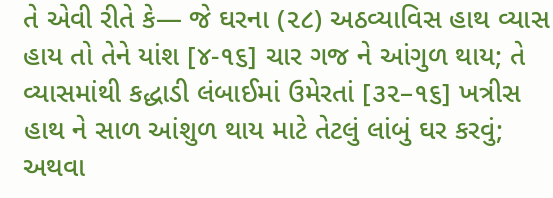તે એવી રીતે કે— જે ઘરના (૨૮) અઠવ્યાવિસ હાથ વ્યાસ હાય તો તેને યાંશ [૪-૧૬] ચાર ગજ ને આંગુળ થાય; તે વ્યાસમાંથી કદ્ધાડી લંબાઈમાં ઉમેરતાં [૩૨–૧૬] ખત્રીસ હાથ ને સાળ આંશુળ થાય માટે તેટલું લાંબું ઘર કરવું; અથવા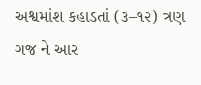અશ્વમાંશ કહાડતાં (૩–૧૨) ત્રણ ગજ ને આર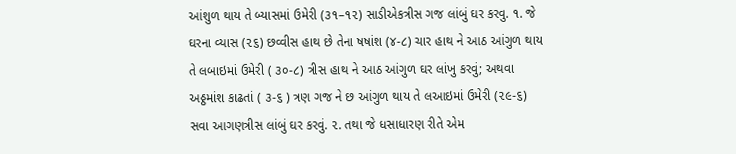આંશુળ થાય તે બ્યાસમાં ઉમેરી (૩૧–૧૨) સાડીએકત્રીસ ગજ લાંબું ઘર કરવુ. ૧. જે ઘરના વ્યાસ (૨૬) છવ્વીસ હાથ છે તેના ષષાંશ (૪-૮) ચાર હાથ ને આઠ આંગુળ થાય તે લબાઇમાં ઉમેરી ( ૩૦-૮) ત્રીસ હાથ ને આઠ આંગુળ ઘર લાંખુ કરવું; અથવા અઠ્ઠમાંશ કાઢતાં ( ૩-૬ ) ત્રણ ગજ ને છ આંગુળ થાય તે લઆઇમાં ઉમેરી (૨૯-૬) સવા આગણત્રીસ લાંબું ઘર કરવું. ૨. તથા જે ધસાધારણ રીતે એમ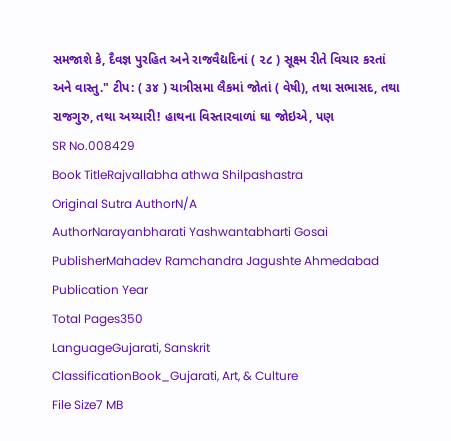સમજાશે કે, દૈવજ્ઞ પુરહિત અને રાજવૈદ્યદિનાં ( ૨૮ ) સૂક્ષ્મ રીતે વિચાર કરતાં અને વાસ્તુ." ટીપ: ( ૩૪ ) ચાત્રીસમા લૈકમાં જોતાં ( વેષી), તથા સભાસદ, તથા રાજગુરુ, તથા અય્યારી! હાથના વિસ્તારવાળાં ઘા જોઇએ, પણ
SR No.008429
Book TitleRajvallabha athwa Shilpashastra
Original Sutra AuthorN/A
AuthorNarayanbharati Yashwantabharti Gosai
PublisherMahadev Ramchandra Jagushte Ahmedabad
Publication Year
Total Pages350
LanguageGujarati, Sanskrit
ClassificationBook_Gujarati, Art, & Culture
File Size7 MB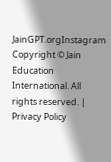JainGPT.orgInstagram
Copyright © Jain Education International. All rights reserved. | Privacy Policy